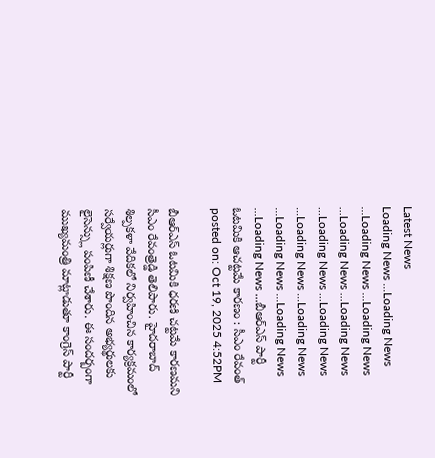Latest News
Loading News ...Loading News ...Loading News ...Loading News ...Loading News ...Loading News ...Loading News ...Loading News ...Loading News ...Loading News ...Loading News ...Loading News ...Loading News ...బీఆర్ఎస్ పార్టీ ఓటమికి ఆచట్టమే కారణం : సీఎం రేవంత్
posted on: Oct 19, 2025 4:52PM

బీఆర్ఎస్ ఓటమికి ధరణి చట్టమే కారణమని సీఎం రేవంత్రెడ్డి తెలిపారు. హైదరాబాద్ శిల్పకళా వేదికలో నిర్వహించిన కార్యక్రమంలో సర్వేయర్లుగా శిక్షణ పొందిన అభ్యర్థులకు లైసెన్స్లు పంపిణీ చేశారు. ఈ సందర్బంగా ముఖ్యమంత్రి మాట్లాడుతూ కాంగ్రెస్ పార్టీ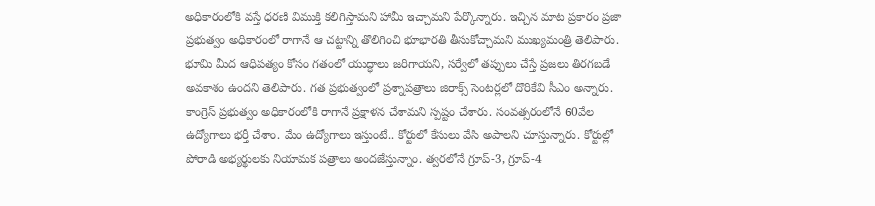అధికారంలోకి వస్తే ధరణి విముక్తి కలిగిస్తామని హామీ ఇచ్చామని పేర్కొన్నారు. ఇచ్చిన మాట ప్రకారం ప్రజా ప్రభుత్వం అధికారంలో రాగానే ఆ చట్టాన్ని తొలిగించి భూభారతి తీసుకోచ్చామని ముఖ్యమంత్రి తెలిపారు.
భూమి మీద ఆధిపత్యం కోసం గతంలో యుద్ధాలు జరిగాయని, సర్వేలో తప్పులు చేస్తే ప్రజలు తిరగబడే అవకాశం ఉందని తెలిపారు. గత ప్రభుత్వంలో ప్రశ్నాపత్రాలు జిరాక్స్ సెంటర్లలో దొరికేవి సీఎం అన్నారు. కాంగ్రెస్ ప్రభుత్వం అధికారంలోకి రాగానే ప్రక్షాళన చేశామని స్పష్టం చేశారు. సంవత్సరంలోనే 60వేల ఉద్యోగాలు భర్తీ చేశాం. మేం ఉద్యోగాలు ఇస్తుంటే.. కోర్టులో కేసులు వేసి అపాలని చూస్తున్నారు. కోర్టుల్లో పోరాడి అభ్యర్థులకు నియామక పత్రాలు అందజేస్తున్నాం. త్వరలోనే గ్రూప్-3, గ్రూప్-4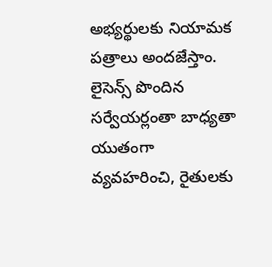అభ్యర్థులకు నియామక పత్రాలు అందజేస్తాం. లైసెన్స్ పొందిన సర్వేయర్లంతా బాధ్యతా యుతంగా వ్యవహరించి, రైతులకు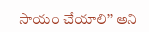సాయం చేయాలి’’ అని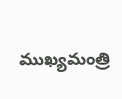ముఖ్యమంత్రి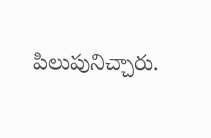పిలుపునిచ్చారు.